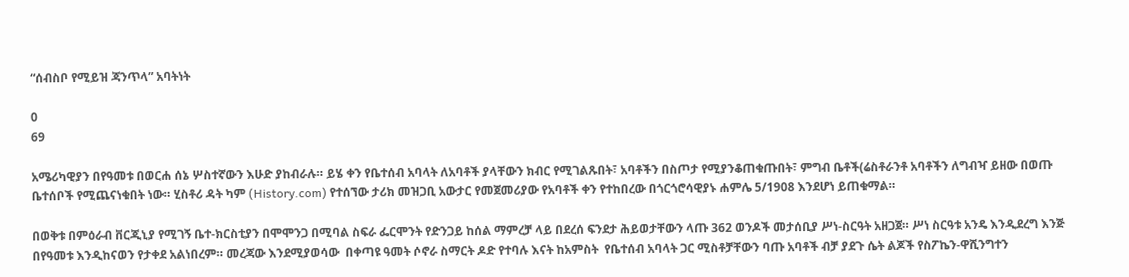“ሰብስቦ የሚይዝ ጃንጥላ” አባትነት

0
69

አሜሪካዊያን በየዓመቱ በወርሐ ሰኔ ሦስተኛውን እሁድ ያከብራሉ። ይሄ ቀን የቤተሰብ አባላት ለአባቶች ያላቸውን ክብር የሚገልጹበት፣ አባቶችን በስጦታ የሚያንቆጠቁጡበት፣ ምግብ ቤቶች(ሬስቶራንቶ አባቶችን ለግብዣ ይዘው በወጡ ቤተሰቦች የሚጨናነቁበት ነው። ሂስቶሪ ዳት ካም (History.com) የተሰኘው ታሪክ መዝጋቢ አውታር የመጀመሪያው የአባቶች ቀን የተከበረው በጎርጎሮሳዊያኑ ሐምሌ 5/1908 እንደሆነ ይጠቁማል።

በወቅቱ በምዕራብ ቨርጂኒያ የሚገኝ ቤተ-ክርስቲያን በሞሞንጋ በሚባል ስፍራ ፌርሞንት የድንጋይ ከሰል ማምረቻ ላይ በደረሰ ፍንደታ ሕይወታቸውን ላጡ 362 ወንዶች መታሰቢያ ሥነ-ስርዓት አዘጋጀ። ሥነ ስርዓቱ አንዴ እንዲደረግ እንጅ በየዓመቱ እንዲከናወን የታቀደ አልነበረም። መረጃው እንደሚያወሳው  በቀጣዩ ዓመት ሶኖራ ስማርት ዶድ የተባሉ እናት ከአምስት  የቤተሰብ አባላት ጋር ሚስቶቻቸውን ባጡ አባቶች ብቻ ያደጉ ሴት ልጆች የስፖኬን-ዋሺንግተን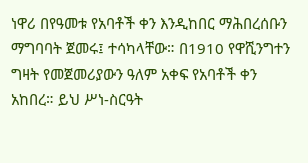ነዋሪ በየዓመቱ የአባቶች ቀን እንዲከበር ማሕበረሰቡን ማግባባት ጀመሩ፤ ተሳካላቸው። በ1910 የዋሺንግተን ግዛት የመጀመሪያውን ዓለም አቀፍ የአባቶች ቀን አከበረ። ይህ ሥነ-ስርዓት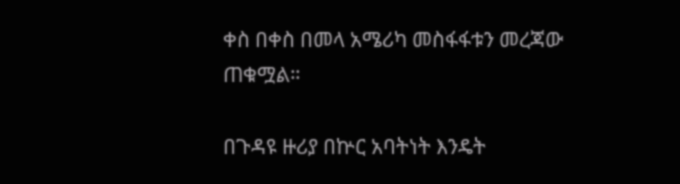ቀስ በቀስ በመላ አሜሪካ መስፋፋቱን መረጃው ጠቁሟል።

በጉዳዩ ዙሪያ በኵር አባትነት እንዴት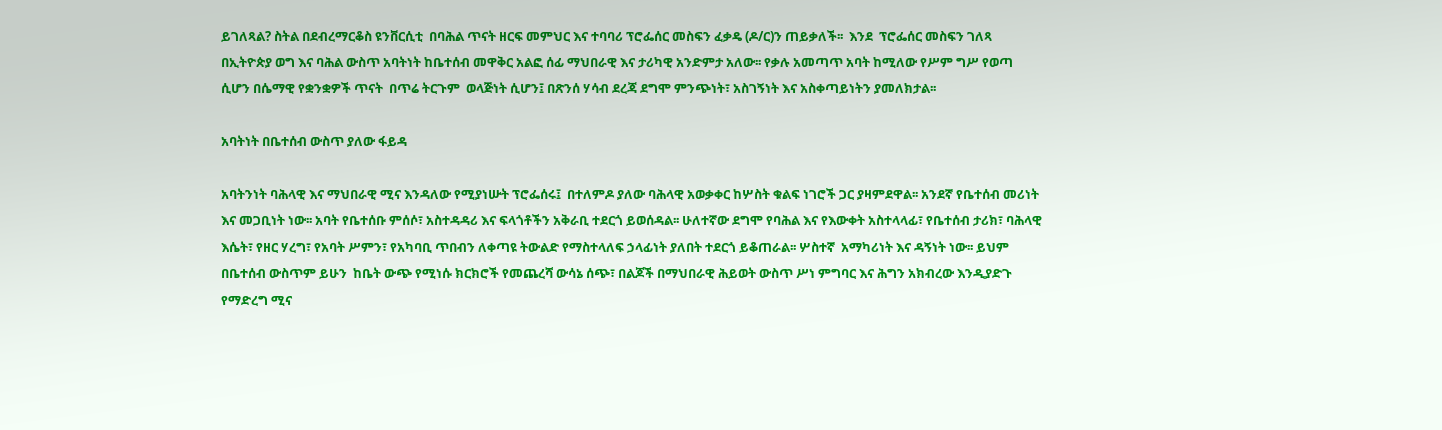ይገለጻል? ስትል በደብረማርቆስ ዩንቨርሲቲ  በባሕል ጥናት ዘርፍ መምህር እና ተባባሪ ፕሮፌሰር መስፍን ፈቃዴ (ዶ/ር)ን ጠይቃለች፡፡  እንደ  ፕሮፌሰር መስፍን ገለጻ  በኢትዮጵያ ወግ እና ባሕል ውስጥ አባትነት ከቤተሰብ መዋቅር አልፎ ሰፊ ማህበራዊ እና ታሪካዊ አንድምታ አለው፡፡ የቃሉ አመጣጥ አባት ከሚለው የሥም ግሥ የወጣ ሲሆን በሴማዊ የቋንቋዎች ጥናት  በጥሬ ትርጉም  ወላጅነት ሲሆን፤ በጽንሰ ሃሳብ ደረጃ ደግሞ ምንጭነት፣ አስገኝነት እና አስቀጣይነትን ያመለክታል፡፡

አባትነት በቤተሰብ ውስጥ ያለው ፋይዳ

አባትንነት ባሕላዊ እና ማህበራዊ ሚና እንዳለው የሚያነሡት ፕሮፌሰሩ፤  በተለምዶ ያለው ባሕላዊ አወቃቀር ከሦስት ቁልፍ ነገሮች ጋር ያዛምደዋል፡፡ አንደኛ የቤተሰብ መሪነት እና መጋቢነት ነው፡፡ አባት የቤተሰቡ ምሰሶ፣ አስተዳዳሪ እና ፍላጎቶችን አቅራቢ ተደርጎ ይወሰዳል፡፡ ሁለተኛው ደግሞ የባሕል እና የእውቀት አስተላላፊ፣ የቤተሰብ ታሪክ፣ ባሕላዊ እሴት፣ የዘር ሃረግ፣ የአባት ሥምን፣ የአካባቢ ጥበብን ለቀጣዩ ትውልድ የማስተላለፍ ኃላፊነት ያለበት ተደርጎ ይቆጠራል፡፡ ሦስተኛ  አማካሪነት እና ዳኝነት ነው፡፡ ይህም በቤተሰብ ውስጥም ይሁን  ከቤት ውጭ የሚነሱ ክርክሮች የመጨረሻ ውሳኔ ሰጭ፣ በልጆች በማህበራዊ ሕይወት ውስጥ ሥነ ምግባር እና ሕግን አክብረው እንዲያድጉ የማድረግ ሚና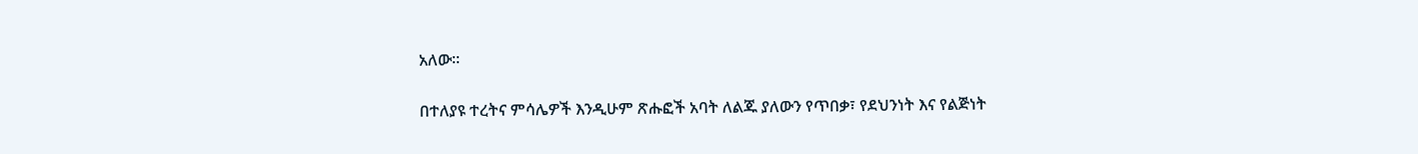አለው፡፡

በተለያዩ ተረትና ምሳሌዎች እንዲሁም ጽሑፎች አባት ለልጁ ያለውን የጥበቃ፣ የደህንነት እና የልጅነት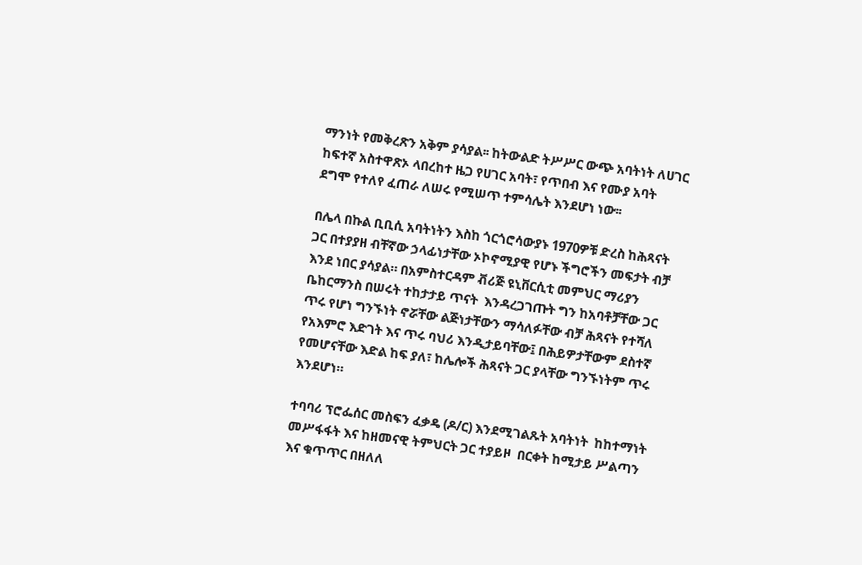ማንነት የመቅረጽን አቅም ያሳያል፡፡ ከትውልድ ትሥሥር ውጭ አባትነት ለሀገር ከፍተኛ አስተዋጽኦ ላበረከተ ዜጋ የሀገር አባት፣ የጥበብ እና የሙያ አባት ደግሞ የተለየ ፈጠራ ለሠሩ የሚሠጥ ተምሳሌት እንደሆነ ነው፡፡

በሌላ በኩል ቢቢሲ አባትነትን እስከ ጎርጎሮሳውያኑ 1970ዎቹ ድረስ ከሕጻናት ጋር በተያያዘ ብቸኛው ኃላፊነታቸው ኦኮኖሚያዊ የሆኑ ችግሮችን መፍታት ብቻ እንደ ነበር ያሳያል። በአምስተርዳም ቭሪጅ ዩኒቨርሲቲ መምህር ማሪያን ቤከርማንስ በሠሩት ተከታታይ ጥናት  እንዳረጋገጡት ግን ከአባቶቻቸው ጋር ጥሩ የሆነ ግንኙነት ኖሯቸው ልጅነታቸውን ማሳለፉቸው ብቻ ሕጻናት የተሻለ የአእምሮ እድገት እና ጥሩ ባህሪ እንዲታይባቸው፤ በሕይዎታቸውም ደስተኛ የመሆናቸው እድል ከፍ ያለ፣ ከሌሎች ሕጻናት ጋር ያላቸው ግንኙነትም ጥሩ እንደሆነ።

ተባባሪ ፕሮፌሰር መስፍን ፈቃዴ (ዶ/ር) እንደሚገልጹት አባትነት  ከከተማነት መሥፋፋት እና ከዘመናዊ ትምህርት ጋር ተያይዞ  በርቀት ከሚታይ ሥልጣን እና ቁጥጥር በዘለለ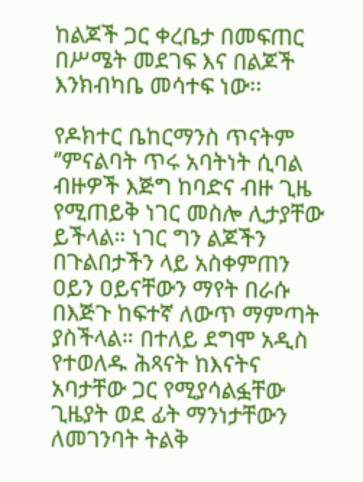ከልጆች ጋር ቀረቤታ በመፍጠር በሥሜት መደገፍ እና በልጆች እንክብካቤ መሳተፍ ነው፡፡

የዶክተር ቤከርማንስ ጥናትም ‘’ምናልባት ጥሩ አባትነት ሲባል ብዙዎች እጅግ ከባድና ብዙ ጊዜ የሚጠይቅ ነገር መስሎ ሊታያቸው ይችላል። ነገር ግን ልጆችን በጉልበታችን ላይ አስቀምጠን ዐይን ዐይናቸውን ማየት በራሱ በእጅጉ ከፍተኛ ለውጥ ማምጣት ያስችላል። በተለይ ደግሞ አዲስ የተወለዱ ሕጻናት ከእናትና አባታቸው ጋር የሚያሳልፏቸው ጊዜያት ወደ ፊት ማንነታቸውን ለመገንባት ትልቅ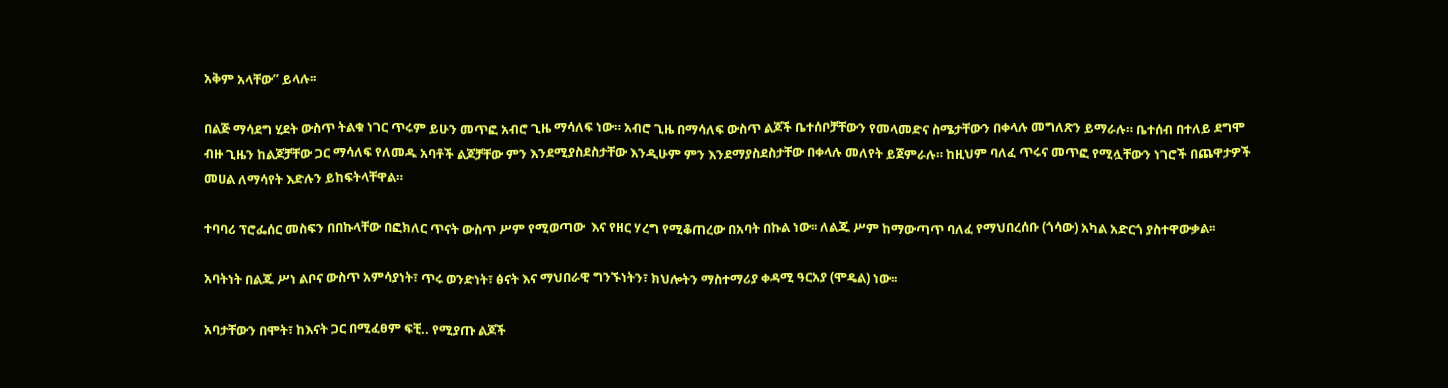አቅም አላቸው’’ ይላሉ፡፡

በልጅ ማሳደግ ሂደት ውስጥ ትልቁ ነገር ጥሩም ይሁን መጥፎ አብሮ ጊዜ ማሳለፍ ነው። አብሮ ጊዜ በማሳለፍ ውስጥ ልጆች ቤተሰቦቻቸውን የመላመድና ስሜታቸውን በቀላሉ መግለጽን ይማራሉ። ቤተሰብ በተለይ ደግሞ ብዙ ጊዜን ከልጆቻቸው ጋር ማሳለፍ የለመዱ አባቶች ልጆቻቸው ምን እንደሚያስደስታቸው እንዲሁም ምን እንደማያስደስታቸው በቀላሉ መለየት ይጀምራሉ። ከዚህም ባለፈ ጥሩና መጥፎ የሚሏቸውን ነገሮች በጨዋታዎች መሀል ለማሳየት እድሉን ይከፍትላቸዋል።

ተባባሪ ፕሮፌሰር መስፍን በበኩላቸው በፎክለር ጥናት ውስጥ ሥም የሚወጣው  እና የዘር ሃረግ የሚቆጠረው በአባት በኩል ነው፡፡ ለልጁ ሥም ከማውጣጥ ባለፈ የማህበረሰቡ (ጎሳው) አካል አድርጎ ያስተዋውቃል፡፡

አባትነት በልጁ ሥነ ልቦና ውስጥ አምሳያነት፣ ጥሩ ወንድነት፣ ፅናት እና ማህበራዊ ግንኙነትን፣ ክህሎትን ማስተማሪያ ቀዳሚ ዓርአያ (ሞዴል) ነው፡፡

አባታቸውን በሞት፣ ከእናት ጋር በሚፈፀም ፍቺ.. የሚያጡ ልጆች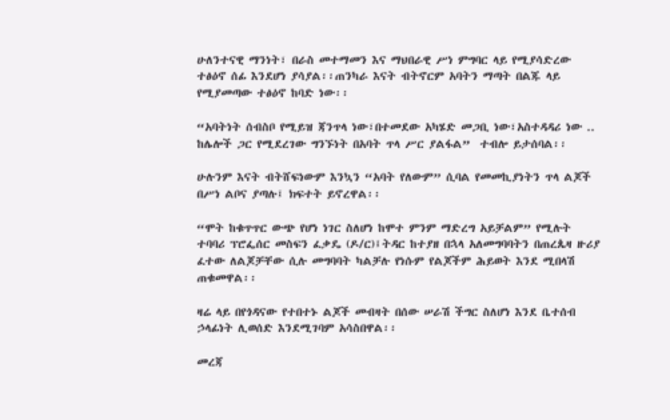ሁለንተናዊ ማንነት፣ በራስ መተማመን እና ማህበራዊ ሥነ ምግባር ላይ የሚያሳድረው ተፅዕኖ ሰፊ እንደሆነ ያሳያል፡፡ጠንካራ እናት ብትኖርም አባትን ማጣት በልጁ ላይ የሚያመጣው ተፅዕኖ ከባድ ነው፡፡

“አባትነት ሰብስቦ የሚይዝ ጃንጥላ ነው፣በተመደው አካሄድ መጋቢ ነው፣አስተዳዳሪ ነው .. ከሌሎች ጋር የሚደረገው ግንኙነት በአባት ጥላ ሥር ያልፋል”  ተብሎ ይታሰባል፡፡

ሁሉንም እናት ብትሸፍነውም እንኳን “አባት የለውም” ሲባል የመመኪያነትን ጥላ ልጆች በሥነ ልቦና ያጣሉ፤ ክፍተት ይኖረዋል፡፡

“ሞት ከቁጥጥር ውጭ የሆነ ነገር ስለሆነ ከሞተ ምንም ማድረግ አይቻልም” የሚሉት ተባባሪ ፕሮፌሰር መስፍን ፈቃዴ (ዶ/ር)፤ትዳር ከተያዘ በኋላ አለመግባባትን በጠረጴዛ ዙሪያ ፈተው ለልጆቻቸው ሲሉ መግባባት ካልቻሉ የነሱም የልጆችም ሕይወት እንደ ሚበላሽ ጠቁመዋል፡፡

ዛሬ ላይ በየጎዳናው የተበተኑ ልጆች መብዛት በሰው ሠራሽ ችግር ስለሆነ እንደ ቤተሰብ ኃላፊነት ሊወሰድ እንደሚገባም አሳስበዋል፡፡

መረጃ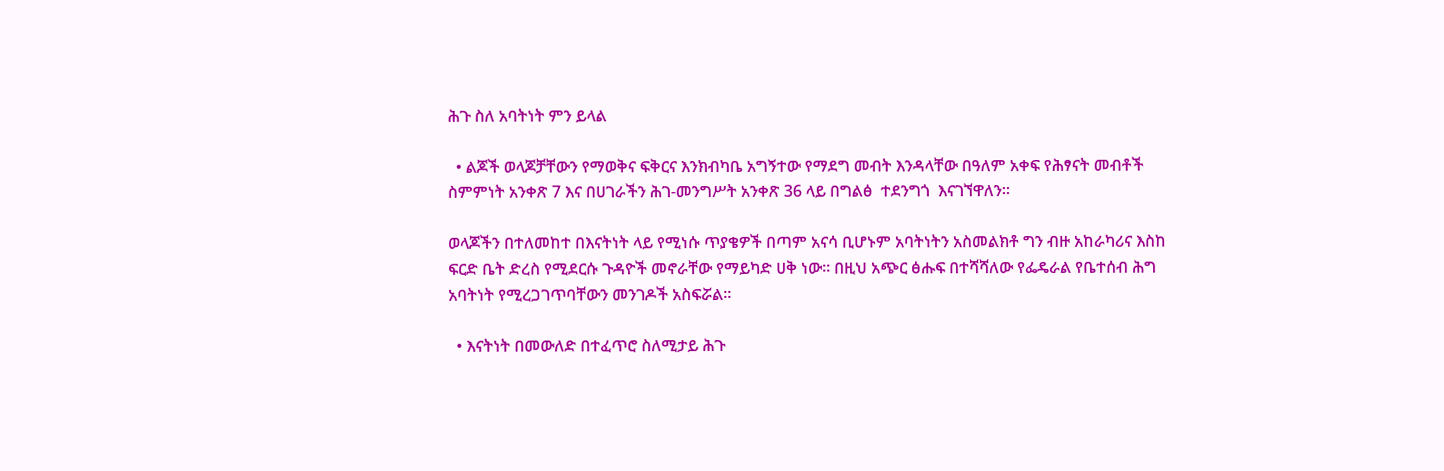ሕጉ ስለ አባትነት ምን ይላል

  • ልጆች ወላጆቻቸውን የማወቅና ፍቅርና እንክብካቤ አግኝተው የማደግ መብት እንዳላቸው በዓለም አቀፍ የሕፃናት መብቶች ስምምነት አንቀጽ 7 እና በሀገራችን ሕገ-መንግሥት አንቀጽ 36 ላይ በግልፅ  ተደንግጎ  እናገኘዋለን፡፡

ወላጆችን በተለመከተ በእናትነት ላይ የሚነሱ ጥያቄዎች በጣም አናሳ ቢሆኑም አባትነትን አስመልክቶ ግን ብዙ አከራካሪና እስከ ፍርድ ቤት ድረስ የሚደርሱ ጉዳዮች መኖራቸው የማይካድ ሀቅ ነው፡፡ በዚህ አጭር ፅሑፍ በተሻሻለው የፌዴራል የቤተሰብ ሕግ አባትነት የሚረጋገጥባቸውን መንገዶች አስፍሯል፡፡

  • እናትነት በመውለድ በተፈጥሮ ስለሚታይ ሕጉ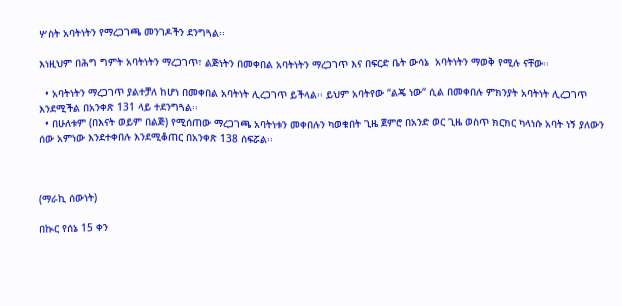ሦስት አባትነትን የማረጋገጫ መንገዶችን ደንግጓል፡፡

እነዚህም በሕግ ግምት አባትነትን ማረጋገጥ፣ ልጅነትን በመቀበል አባትነትን ማረጋገጥ እና በፍርድ ቤት ውሳኔ  አባትነትን ማወቅ የሚሉ ናቸው፡፡

  • አባትነትን ማረጋገጥ ያልተቻለ ከሆነ በመቀበል አባትነት ሊረጋገጥ ይችላል፡፡ ይህም አባትየው “ልጄ ነው“ ሲል በመቀበሉ ምክንያት አባትነት ሊረጋገጥ እንደሚችል በአንቀጽ 131 ላይ ተደንግጓል፡፡
  • በሁለቱም (በእናት ወይም በልጅ) የሚሰጠው ማረጋገጫ አባትነቱን መቀበሉን ካወቁበት ጊዜ ጀምሮ በአንድ ወር ጊዜ ወስጥ ክርክር ካላነሱ አባት ነኝ ያለውን ሰው አምነው እንደተቀበሉ እንደሚቆጠር በአንቀጽ 138 ሰፍሯል፡፡



(ማራኪ ሰውነት)

በኲር የሰኔ 15 ቀን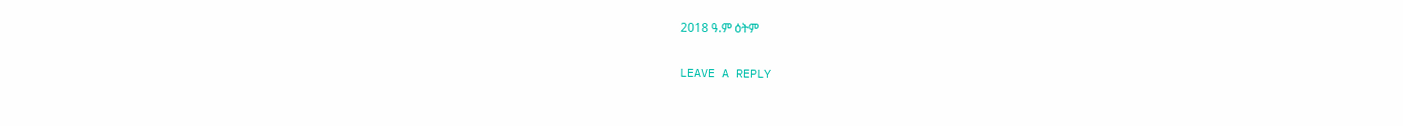2018 ዓ.ም ዕትም

LEAVE A REPLY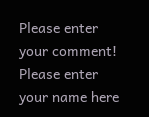Please enter your comment!
Please enter your name here